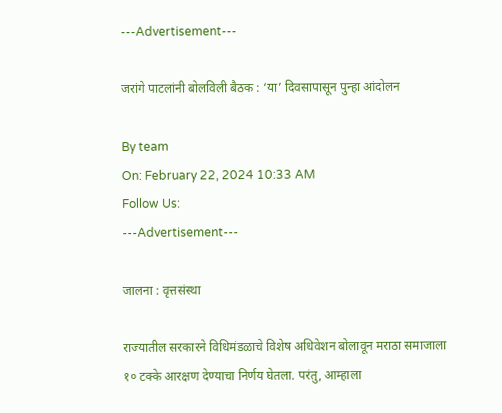---Advertisement---

जरांगे पाटलांनी बोलविली बैठक : ‘या’ दिवसापासून पुन्हा आंदोलन

By team
On: February 22, 2024 10:33 AM
Follow Us:
---Advertisement---

जालना : वृत्तसंस्था

राज्यातील सरकारने विधिमंडळाचे विशेष अधिवेशन बोलावून मराठा समाजाला १० टक्के आरक्षण देण्याचा निर्णय घेतला. परंतु, आम्हाला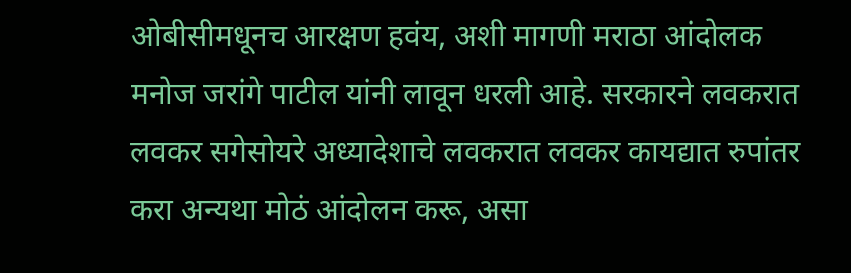ओबीसीमधूनच आरक्षण हवंय, अशी मागणी मराठा आंदोलक मनोज जरांगे पाटील यांनी लावून धरली आहे. सरकारने लवकरात लवकर सगेसोयरे अध्यादेशाचे लवकरात लवकर कायद्यात रुपांतर करा अन्यथा मोठं आंदोलन करू, असा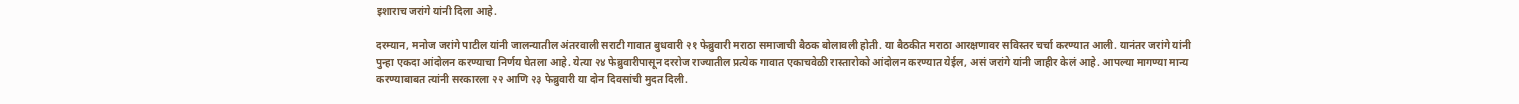इशाराच जरांगे यांनी दिला आहे.

दरम्यान, मनोज जरांगे पाटील यांनी जालन्यातील अंतरवाली सराटी गावात बुधवारी २१ फेब्रुवारी मराठा समाजाची बैठक बोलावली होती. या बैठकीत मराठा आरक्षणावर सविस्तर चर्चा करण्यात आली. यानंतर जरांगे यांनी पुन्हा एकदा आंदोलन करण्याचा निर्णय घेतला आहे. येत्या २४ फेब्रुवारीपासून दररोज राज्यातील प्रत्येक गावात एकाचवेळी रास्तारोको आंदोलन करण्यात येईल, असं जरांगे यांनी जाहीर केलं आहे. आपल्या मागण्या मान्य करण्याबाबत त्यांनी सरकारला २२ आणि २३ फेब्रुवारी या दोन दिवसांची मुदत दिली.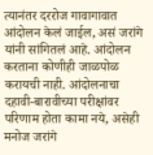त्यानंतर दररोज गावागावात आंदोलन केलं जाईल, असं जरांगे यांनी सांगितलं आहे. आंदोलन करताना कोणीही जाळपोळ करायची नाही. आंदोलनाचा दहावी-बारावीच्या परीक्षांवर परिणाम होता कामा नये, असेही मनोज जरांगे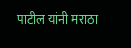पाटील यांनी मराठा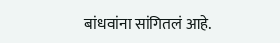बांधवांना सांगितलं आहे.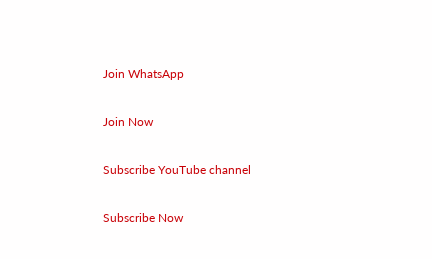Join WhatsApp

Join Now

Subscribe YouTube channel

Subscribe Now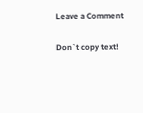Leave a Comment

Don`t copy text!